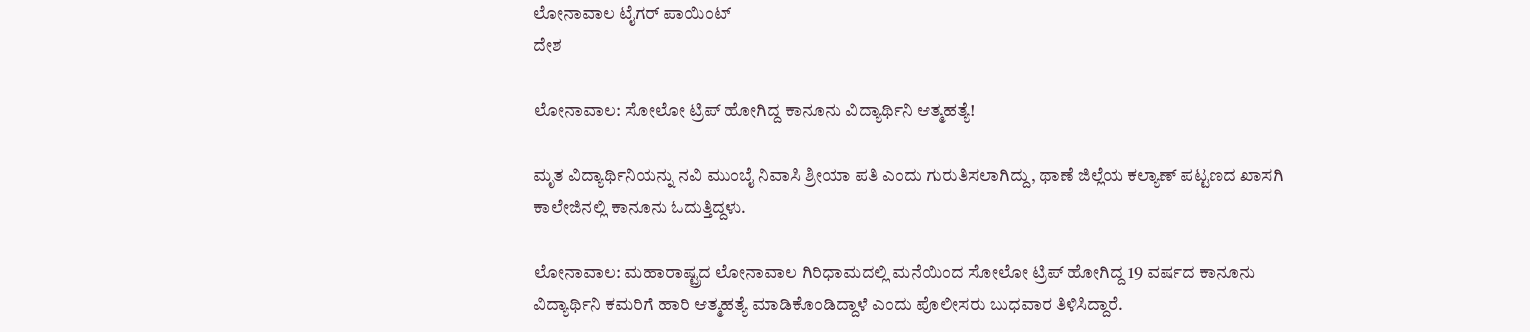ಲೋನಾವಾಲ ಟೈಗರ್ ಪಾಯಿಂಟ್‌
ದೇಶ

ಲೋನಾವಾಲ: ಸೋಲೋ ಟ್ರಿಪ್ ಹೋಗಿದ್ದ ಕಾನೂನು ವಿದ್ಯಾರ್ಥಿನಿ ಆತ್ಮಹತ್ಯೆ!

ಮೃತ ವಿದ್ಯಾರ್ಥಿನಿಯನ್ನು ನವಿ ಮುಂಬೈ ನಿವಾಸಿ ಶ್ರೀಯಾ ಪತಿ ಎಂದು ಗುರುತಿಸಲಾಗಿದ್ದು, ಥಾಣೆ ಜಿಲ್ಲೆಯ ಕಲ್ಯಾಣ್ ಪಟ್ಟಣದ ಖಾಸಗಿ ಕಾಲೇಜಿನಲ್ಲಿ ಕಾನೂನು ಓದುತ್ತಿದ್ದಳು.

ಲೋನಾವಾಲ: ಮಹಾರಾಷ್ಟ್ರದ ಲೋನಾವಾಲ ಗಿರಿಧಾಮದಲ್ಲಿ ಮನೆಯಿಂದ ಸೋಲೋ ಟ್ರಿಪ್ ಹೋಗಿದ್ದ 19 ವರ್ಷದ ಕಾನೂನು ವಿದ್ಯಾರ್ಥಿನಿ ಕಮರಿಗೆ ಹಾರಿ ಆತ್ಮಹತ್ಯೆ ಮಾಡಿಕೊಂಡಿದ್ದಾಳೆ ಎಂದು ಪೊಲೀಸರು ಬುಧವಾರ ತಿಳಿಸಿದ್ದಾರೆ.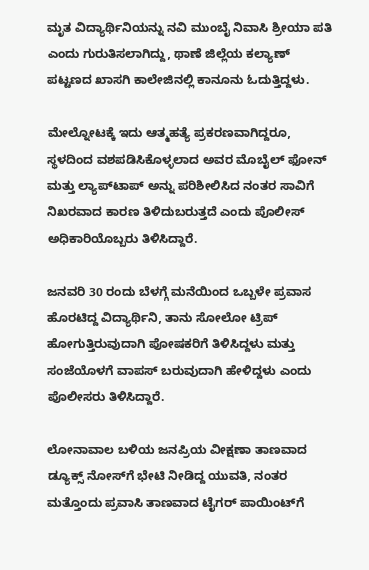ಮೃತ ವಿದ್ಯಾರ್ಥಿನಿಯನ್ನು ನವಿ ಮುಂಬೈ ನಿವಾಸಿ ಶ್ರೀಯಾ ಪತಿ ಎಂದು ಗುರುತಿಸಲಾಗಿದ್ದು, ಥಾಣೆ ಜಿಲ್ಲೆಯ ಕಲ್ಯಾಣ್ ಪಟ್ಟಣದ ಖಾಸಗಿ ಕಾಲೇಜಿನಲ್ಲಿ ಕಾನೂನು ಓದುತ್ತಿದ್ದಳು.

ಮೇಲ್ನೋಟಕ್ಕೆ ಇದು ಆತ್ಮಹತ್ಯೆ ಪ್ರಕರಣವಾಗಿದ್ದರೂ, ಸ್ಥಳದಿಂದ ವಶಪಡಿಸಿಕೊಳ್ಳಲಾದ ಅವರ ಮೊಬೈಲ್ ಫೋನ್ ಮತ್ತು ಲ್ಯಾಪ್‌ಟಾಪ್ ಅನ್ನು ಪರಿಶೀಲಿಸಿದ ನಂತರ ಸಾವಿಗೆ ನಿಖರವಾದ ಕಾರಣ ತಿಳಿದುಬರುತ್ತದೆ ಎಂದು ಪೊಲೀಸ್ ಅಧಿಕಾರಿಯೊಬ್ಬರು ತಿಳಿಸಿದ್ದಾರೆ.

ಜನವರಿ 30 ರಂದು ಬೆಳಗ್ಗೆ ಮನೆಯಿಂದ ಒಬ್ಬಳೇ ಪ್ರವಾಸ ಹೊರಟಿದ್ದ ವಿದ್ಯಾರ್ಥಿನಿ, ತಾನು ಸೋಲೋ ಟ್ರಿಪ್ ಹೋಗುತ್ತಿರುವುದಾಗಿ ಪೋಷಕರಿಗೆ ತಿಳಿಸಿದ್ದಳು ಮತ್ತು ಸಂಜೆಯೊಳಗೆ ವಾಪಸ್ ಬರುವುದಾಗಿ ಹೇಳಿದ್ದಳು ಎಂದು ಪೊಲೀಸರು ತಿಳಿಸಿದ್ದಾರೆ.

ಲೋನಾವಾಲ ಬಳಿಯ ಜನಪ್ರಿಯ ವೀಕ್ಷಣಾ ತಾಣವಾದ ಡ್ಯೂಕ್ಸ್ ನೋಸ್‌ಗೆ ಭೇಟಿ ನೀಡಿದ್ದ ಯುವತಿ, ನಂತರ ಮತ್ತೊಂದು ಪ್ರವಾಸಿ ತಾಣವಾದ ಟೈಗರ್ ಪಾಯಿಂಟ್‌ಗೆ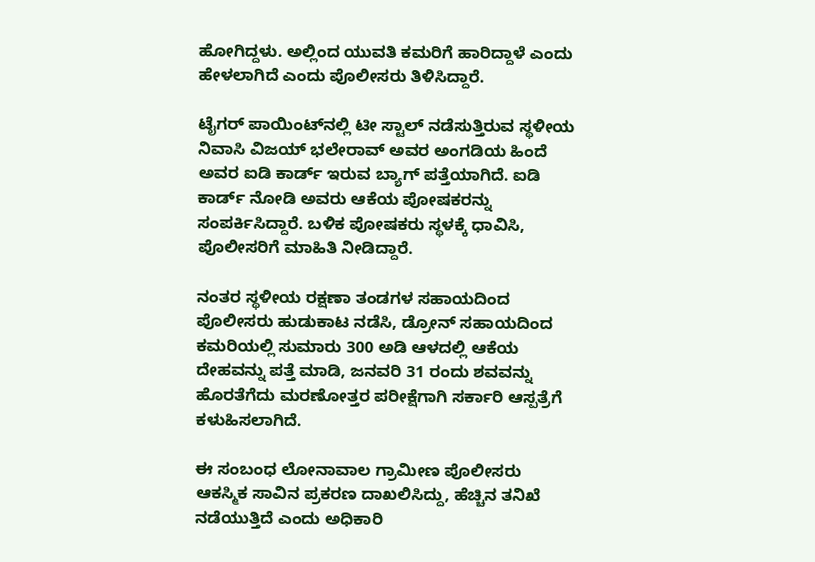ಹೋಗಿದ್ದಳು. ಅಲ್ಲಿಂದ ಯುವತಿ ಕಮರಿಗೆ ಹಾರಿದ್ದಾಳೆ ಎಂದು ಹೇಳಲಾಗಿದೆ ಎಂದು ಪೊಲೀಸರು ತಿಳಿಸಿದ್ದಾರೆ.

ಟೈಗರ್ ಪಾಯಿಂಟ್‌ನಲ್ಲಿ ಟೀ ಸ್ಟಾಲ್ ನಡೆಸುತ್ತಿರುವ ಸ್ಥಳೀಯ ನಿವಾಸಿ ವಿಜಯ್ ಭಲೇರಾವ್ ಅವರ ಅಂಗಡಿಯ ಹಿಂದೆ ಅವರ ಐಡಿ ಕಾರ್ಡ್ ಇರುವ ಬ್ಯಾಗ್ ಪತ್ತೆಯಾಗಿದೆ. ಐಡಿ ಕಾರ್ಡ್ ನೋಡಿ ಅವರು ಆಕೆಯ ಪೋಷಕರನ್ನು ಸಂಪರ್ಕಿಸಿದ್ದಾರೆ. ಬಳಿಕ ಪೋಷಕರು ಸ್ಥಳಕ್ಕೆ ಧಾವಿಸಿ, ಪೊಲೀಸರಿಗೆ ಮಾಹಿತಿ ನೀಡಿದ್ದಾರೆ.

ನಂತರ ಸ್ಥಳೀಯ ರಕ್ಷಣಾ ತಂಡಗಳ ಸಹಾಯದಿಂದ ಪೊಲೀಸರು ಹುಡುಕಾಟ ನಡೆಸಿ, ಡ್ರೋನ್ ಸಹಾಯದಿಂದ ಕಮರಿಯಲ್ಲಿ ಸುಮಾರು 300 ಅಡಿ ಆಳದಲ್ಲಿ ಆಕೆಯ ದೇಹವನ್ನು ಪತ್ತೆ ಮಾಡಿ, ಜನವರಿ 31 ರಂದು ಶವವನ್ನು ಹೊರತೆಗೆದು ಮರಣೋತ್ತರ ಪರೀಕ್ಷೆಗಾಗಿ ಸರ್ಕಾರಿ ಆಸ್ಪತ್ರೆಗೆ ಕಳುಹಿಸಲಾಗಿದೆ.

ಈ ಸಂಬಂಧ ಲೋನಾವಾಲ ಗ್ರಾಮೀಣ ಪೊಲೀಸರು ಆಕಸ್ಮಿಕ ಸಾವಿನ ಪ್ರಕರಣ ದಾಖಲಿಸಿದ್ದು, ಹೆಚ್ಚಿನ ತನಿಖೆ ನಡೆಯುತ್ತಿದೆ ಎಂದು ಅಧಿಕಾರಿ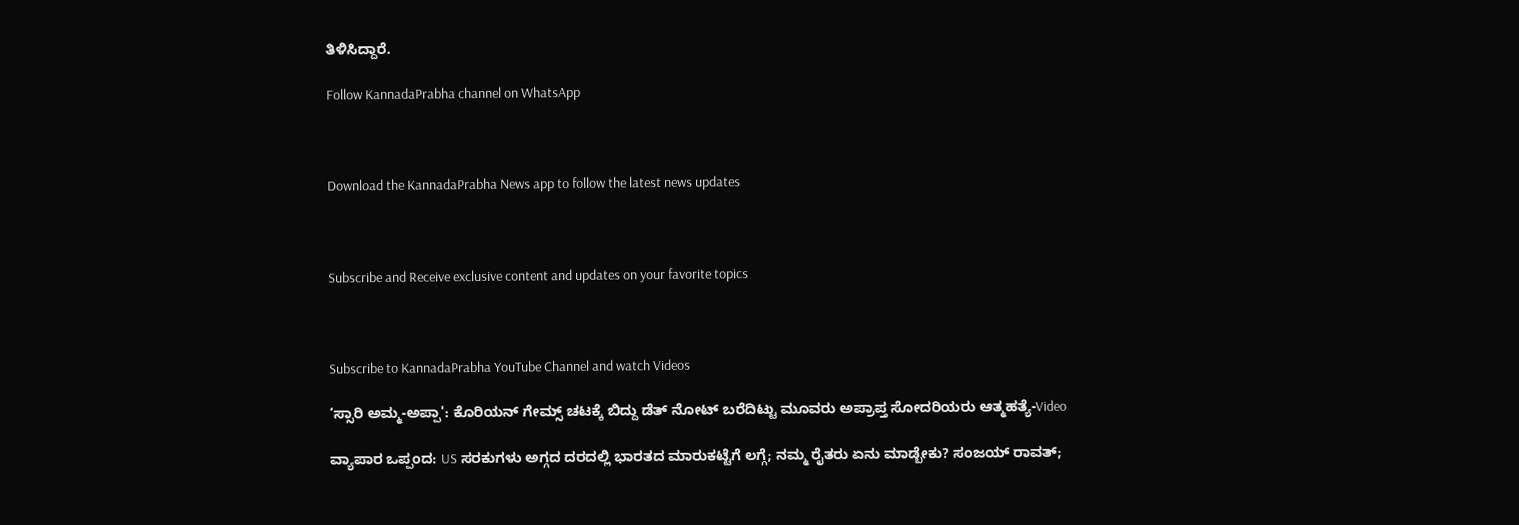ತಿಳಿಸಿದ್ದಾರೆ.

Follow KannadaPrabha channel on WhatsApp



Download the KannadaPrabha News app to follow the latest news updates



Subscribe and Receive exclusive content and updates on your favorite topics



Subscribe to KannadaPrabha YouTube Channel and watch Videos

‘ಸ್ಸಾರಿ ಅಮ್ಮ-ಅಪ್ಪಾ': ಕೊರಿಯನ್ ಗೇಮ್ಸ್ ಚಟಕ್ಕೆ ಬಿದ್ದು ಡೆತ್ ನೋಟ್ ಬರೆದಿಟ್ಟು ಮೂವರು ಅಪ್ರಾಪ್ತ ಸೋದರಿಯರು ಆತ್ಮಹತ್ಯೆ-Video

ವ್ಯಾಪಾರ ಒಪ್ಪಂದ: US ಸರಕುಗಳು ಅಗ್ಗದ ದರದಲ್ಲಿ ಭಾರತದ ಮಾರುಕಟ್ಟೆಗೆ ಲಗ್ಗೆ; ನಮ್ಮ ರೈತರು ಏನು ಮಾಡ್ಬೇಕು? ಸಂಜಯ್ ರಾವತ್;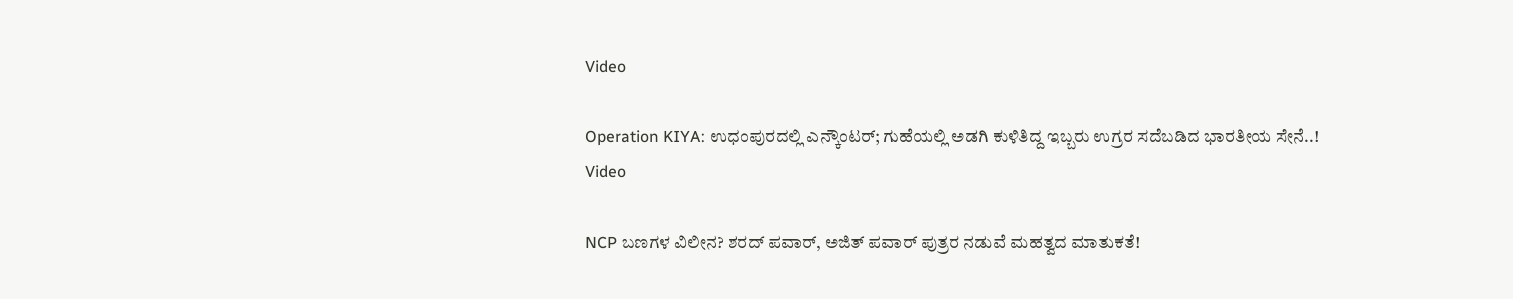Video

Operation KIYA: ಉಧಂಪುರದಲ್ಲಿ ಎನ್ಕೌಂಟರ್; ಗುಹೆಯಲ್ಲಿ ಅಡಗಿ ಕುಳಿತಿದ್ದ ಇಬ್ಬರು ಉಗ್ರರ ಸದೆಬಡಿದ ಭಾರತೀಯ ಸೇನೆ..! Video

NCP ಬಣಗಳ ವಿಲೀನ? ಶರದ್ ಪವಾರ್, ಅಜಿತ್ ಪವಾರ್ ಪುತ್ರರ ನಡುವೆ ಮಹತ್ವದ ಮಾತುಕತೆ!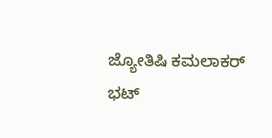ಜ್ಯೋತಿಷಿ ಕಮಲಾಕರ್ ಭಟ್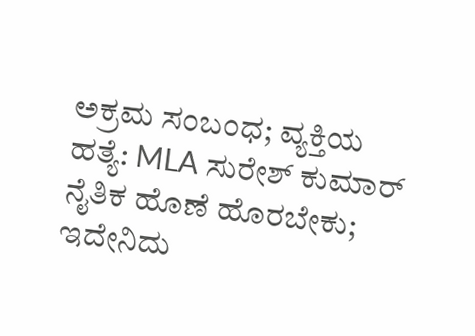ಅಕ್ರಮ ಸಂಬಂಧ; ವ್ಯಕ್ತಿಯ ಹತ್ಯೆ: MLA ಸುರೇಶ್ ಕುಮಾರ್ ನೈತಿಕ ಹೊಣೆ ಹೊರಬೇಕು; ಇದೇನಿದು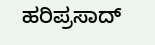ಹರಿಪ್ರಸಾದ್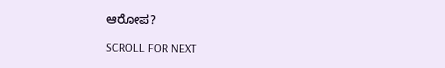ಆರೋಪ?

SCROLL FOR NEXT